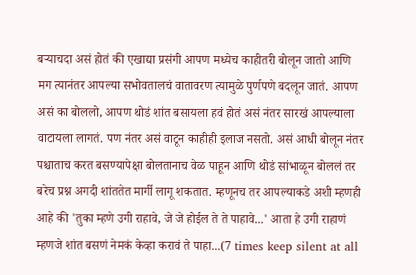बऱ्याचदा असं होतं की एखाद्या प्रसंगी आपण मध्येच काहीतरी बोलून जातो आणि मग त्यानंतर आपल्या सभोवतालचं वातावरण त्यामुळे पुर्णपणे बदलून जातं. आपण असं का बोललो, आपण थोडं शांत बसायला हवं होतं असं नंतर सारखं आपल्याला वाटायला लागतं. पण नंतर असं वाटून काहीही इलाज नसतो. असं आधी बोलून नंतर पश्चाताच करत बसण्यापेक्षा बोलतानाच वेळ पाहून आणि थोडं सांभाळून बोललं तर बरेच प्रश्न अगदी शांततेत मार्गी लागू शकतात. म्हणूनच तर आपल्याकडे अशी म्हणही आहे की 'तुका म्हणे उगी राहावे, जे जे होईल ते ते पाहावे...' आता हे उगी राहाणं म्हणजे शांत बसणं नेमकं केव्हा करावं ते पाहा...(7 times keep silent at all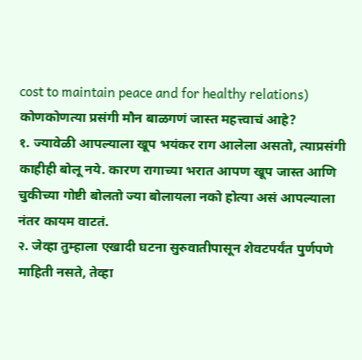cost to maintain peace and for healthy relations)
कोणकोणत्या प्रसंगी मौन बाळगणं जास्त महत्त्वाचं आहे?
१. ज्यावेळी आपल्याला खूप भयंकर राग आलेला असतो, त्याप्रसंगी काहीही बोलू नये. कारण रागाच्या भरात आपण खूप जास्त आणि चुकीच्या गोष्टी बोलतो ज्या बोलायला नको होत्या असं आपल्याला नंतर कायम वाटतं.
२. जेव्हा तुम्हाला एखादी घटना सुरुवातीपासून शेवटपर्यंत पुर्णपणे माहिती नसते, तेव्हा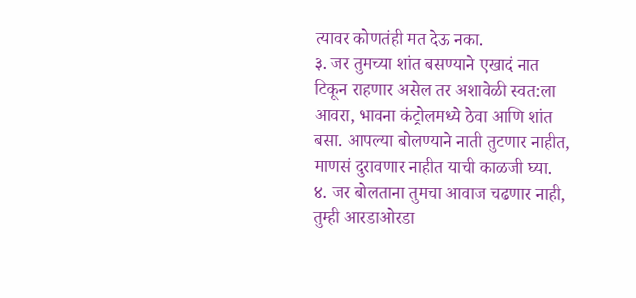त्यावर कोणतंही मत देऊ नका.
३. जर तुमच्या शांत बसण्याने एखादं नात टिकून राहणार असेल तर अशावेळी स्वत:ला आवरा, भावना कंट्रोलमध्ये ठेवा आणि शांत बसा. आपल्या बोलण्याने नाती तुटणार नाहीत, माणसं दुरावणार नाहीत याची काळजी घ्या.
४. जर बोलताना तुमचा आवाज चढणार नाही, तुम्ही आरडाओरडा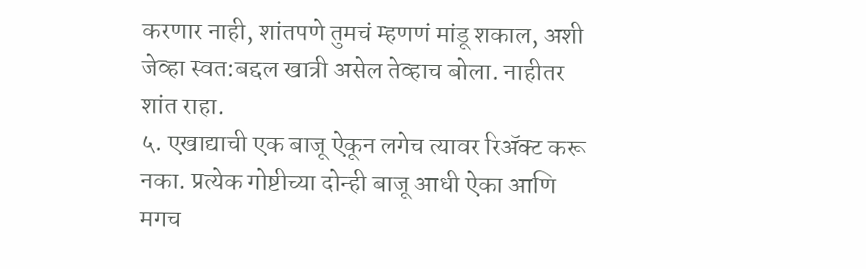करणार नाही, शांतपणे तुमचं म्हणणं मांडू शकाल, अशी जेव्हा स्वत:बद्दल खात्री असेल तेव्हाच बोला. नाहीतर शांत राहा.
५. एखाद्याची एक बाजू ऐकून लगेच त्यावर रिॲक्ट करू नका. प्रत्येक गोष्टीच्या दोन्ही बाजू आधी ऐका आणि मगच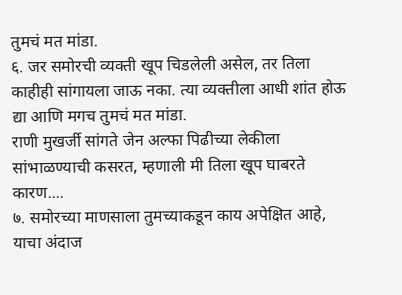तुमचं मत मांडा.
६. जर समोरची व्यक्ती खूप चिडलेली असेल, तर तिला काहीही सांगायला जाऊ नका. त्या व्यक्तीला आधी शांत होऊ द्या आणि मगच तुमचं मत मांडा.
राणी मुखर्जी सांगते जेन अल्फा पिढीच्या लेकीला सांभाळण्याची कसरत, म्हणाली मी तिला खूप घाबरते कारण....
७. समोरच्या माणसाला तुमच्याकडून काय अपेक्षित आहे, याचा अंदाज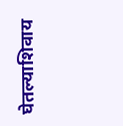घेतल्याशिवाय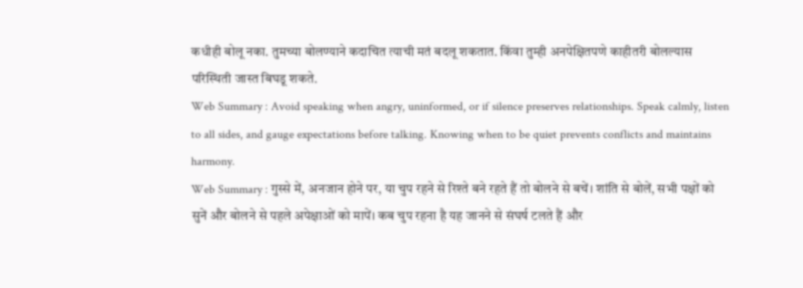कधीही बोलू नका. तुमच्या बोलण्याने कदाचित त्याची मतं बदलू शकतात. किंवा तुम्ही अनपेक्षितपणे काहीतरी बोलल्यास परिस्थिती जास्त बिघडू शकते.
Web Summary : Avoid speaking when angry, uninformed, or if silence preserves relationships. Speak calmly, listen to all sides, and gauge expectations before talking. Knowing when to be quiet prevents conflicts and maintains harmony.
Web Summary : गुस्से में, अनजान होने पर, या चुप रहने से रिश्ते बने रहते हैं तो बोलने से बचें। शांति से बोलें, सभी पक्षों को सुनें और बोलने से पहले अपेक्षाओं को मापें। कब चुप रहना है यह जानने से संघर्ष टलते हैं और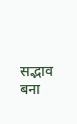सद्भाव बना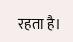रहता है।